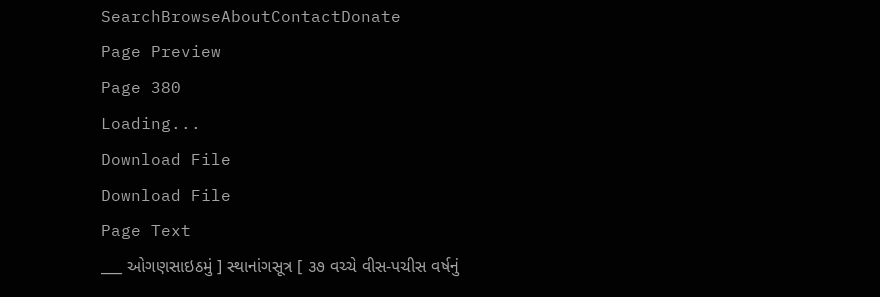SearchBrowseAboutContactDonate
Page Preview
Page 380
Loading...
Download File
Download File
Page Text
___ ઓગણસાઇઠમું ] સ્થાનાંગસૂત્ર [ ૩૭ વચ્ચે વીસ-પચીસ વર્ષનું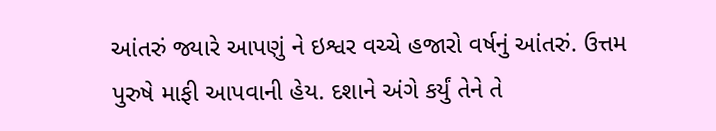આંતરું જ્યારે આપણું ને ઇશ્વર વચ્ચે હજારો વર્ષનું આંતરું. ઉત્તમ પુરુષે માફી આપવાની હેય. દશાને અંગે કર્યું તેને તે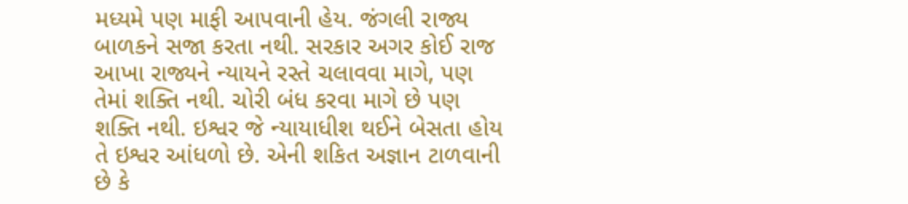મધ્યમે પણ માફી આપવાની હેય. જંગલી રાજ્ય બાળકને સજા કરતા નથી. સરકાર અગર કોઈ રાજ આખા રાજ્યને ન્યાયને રસ્તે ચલાવવા માગે, પણ તેમાં શક્તિ નથી. ચોરી બંધ કરવા માગે છે પણ શક્તિ નથી. ઇશ્વર જે ન્યાયાધીશ થઈને બેસતા હોય તે ઇશ્વર આંધળો છે. એની શકિત અજ્ઞાન ટાળવાની છે કે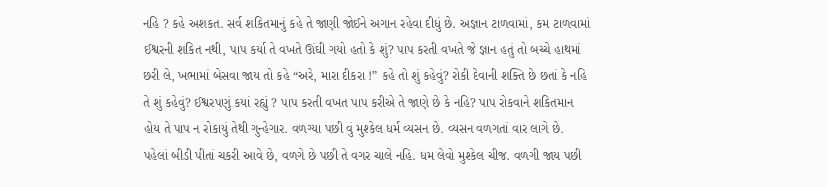નહિ ? કહે અશકત. સર્વ શકિતમાનું કહે તે જાણી જોઈને અગાન રહેવા દીધું છે. અજ્ઞાન ટાળવામાં, કમ ટાળવામાં ઈશ્વરની શકિત નથી, પાપ કર્યા તે વખતે ઊંઘી ગયો હતો કે શું? પાપ કરતી વખતે જે જ્ઞાન હતું તો બચ્ચે હાથમાં છરી લે, ખભામાં બેસવા જાય તો કહે “અરે, મારા દીકરા !” કહે તો શું કહેવું? રોકી દેવાની શક્તિ છે છતાં કે નહિ તે શું કહેવું? ઈશ્વરપણું કયાં રહ્યું ? પાપ કરતી વખત પાપ કરીએ તે જાણે છે કે નહિ? પાપ રોકવાને શકિતમાન હોય તે પાપ ન રોકાયું તેથી ગુન્હેગાર. વળગ્યા પછી વું મુશ્કેલ ધર્મ વ્યસન છે. વ્યસન વળગતાં વાર લાગે છે. પહેલાં બીડી પીતાં ચકરી આવે છે, વળગે છે પછી તે વગર ચાલે નહિ. ધમ લેવો મુશ્કેલ ચીજ. વળગી જાય પછી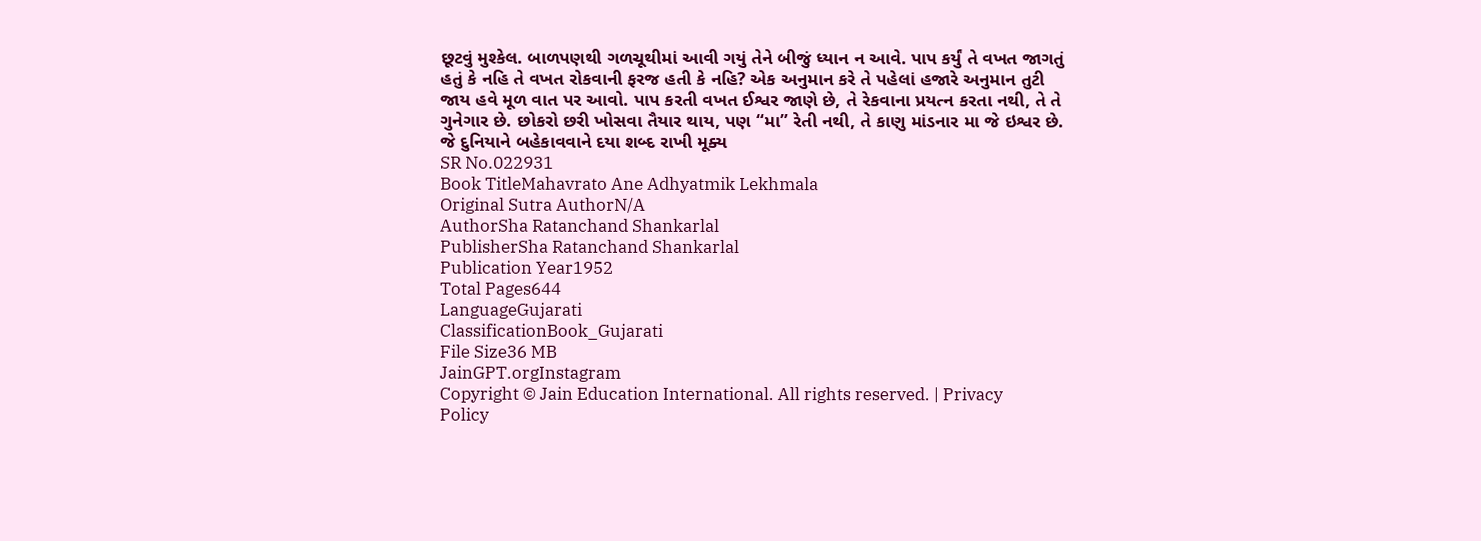છૂટવું મુશ્કેલ. બાળપણથી ગળચૂથીમાં આવી ગયું તેને બીજું ધ્યાન ન આવે. પાપ કર્યું તે વખત જાગતું હતું કે નહિ તે વખત રોકવાની ફરજ હતી કે નહિ? એક અનુમાન કરે તે પહેલાં હજારે અનુમાન તુટી જાય હવે મૂળ વાત પર આવો. પાપ કરતી વખત ઈશ્વર જાણે છે, તે રેકવાના પ્રયત્ન કરતા નથી, તે તે ગુનેગાર છે. છોકરો છરી ખોસવા તૈયાર થાય, પણ “મા” રેતી નથી, તે કાણુ માંડનાર મા જે ઇશ્વર છે. જે દુનિયાને બહેકાવવાને દયા શબ્દ રાખી મૂક્ય
SR No.022931
Book TitleMahavrato Ane Adhyatmik Lekhmala
Original Sutra AuthorN/A
AuthorSha Ratanchand Shankarlal
PublisherSha Ratanchand Shankarlal
Publication Year1952
Total Pages644
LanguageGujarati
ClassificationBook_Gujarati
File Size36 MB
JainGPT.orgInstagram
Copyright © Jain Education International. All rights reserved. | Privacy Policy